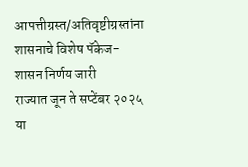आपत्तीग्रस्त/अतिवृष्टीग्रस्तांना शासनाचे विशेष पॅकेज-शासन निर्णय जारी
राज्यात जून ते सप्टेंबर २०२५ या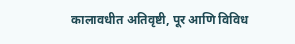कालावधीत अतिवृष्टी, पूर आणि विविध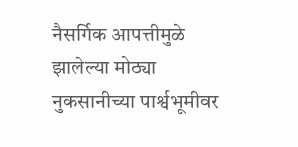नैसर्गिक आपत्तीमुळे झालेल्या मोठ्या नुकसानीच्या पार्श्वभूमीवर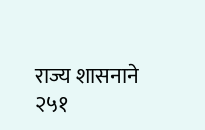राज्य शासनाने २५१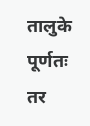तालुके पूर्णतः तर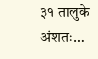३१ तालुके अंशतः…